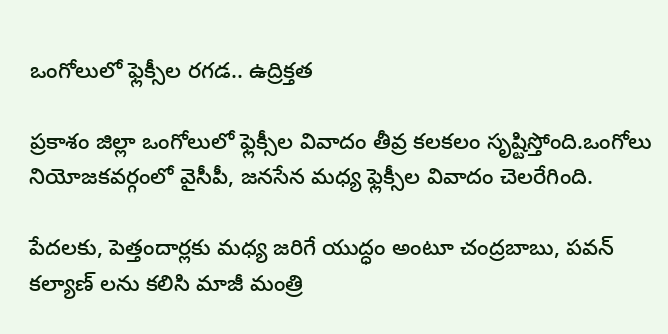ఒంగోలులో ఫ్లెక్సీల రగడ.. ఉద్రిక్తత

ప్రకాశం జిల్లా ఒంగోలులో ఫ్లెక్సీల వివాదం తీవ్ర కలకలం సృష్టిస్తోంది.ఒంగోలు నియోజకవర్గంలో వైసీపీ, జనసేన మధ్య ఫ్లెక్సీల వివాదం చెలరేగింది.

పేదలకు, పెత్తందార్లకు మధ్య జరిగే యుద్ధం అంటూ చంద్రబాబు, పవన్ కల్యాణ్ లను కలిసి మాజీ మంత్రి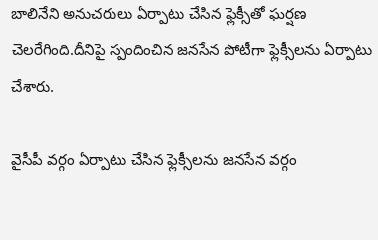బాలినేని అనుచరులు ఏర్పాటు చేసిన ఫ్లెక్సీతో ఘర్షణ చెలరేగింది.దీనిపై స్పందించిన జనసేన పోటీగా ఫ్లెక్సీలను ఏర్పాటు చేశారు.

వైసీపీ వర్గం ఏర్పాటు చేసిన ఫ్లెక్సీలను జనసేన వర్గం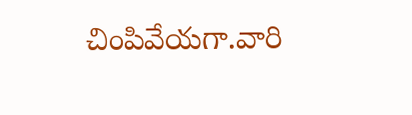చింపివేయగా.వారి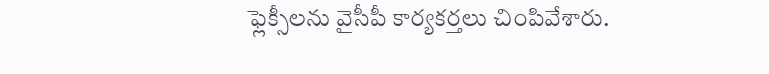ఫ్లెక్సీలను వైసీపీ కార్యకర్తలు చింపివేశారు.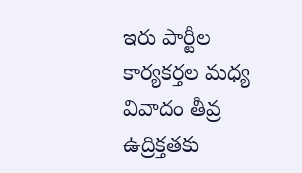ఇరు పార్టీల కార్యకర్తల మధ్య వివాదం తీవ్ర ఉద్రిక్తతకు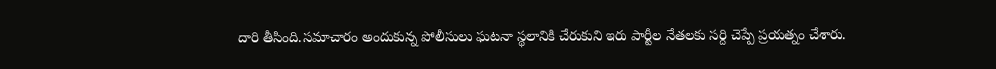దారి తీసింది.సమాచారం అందుకున్న పోలీసులు ఘటనా స్థలానికి చేరుకుని ఇరు పార్టీల నేతలకు సర్ది చెప్పే ప్రయత్నం చేశారు.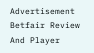Advertisement
Betfair Review And Player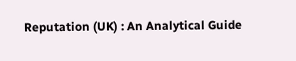Reputation (UK) : An Analytical Guide